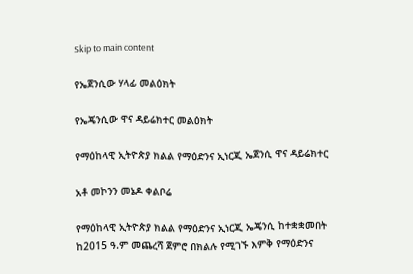Skip to main content

የኤጀንሲው ሃላፊ መልዕክት

የኤጄንሲው ዋና ዳይሬክተር መልዕክት

የማዕከላዊ ኢትዮጵያ ክልል የማዕድንና ኢነርጂ ኤጀንሲ ዋና ዳይሬክተር

አቶ መኮንን መኔዶ ቀልቦሬ

የማዕከላዊ ኢትዮጵያ ክልል የማዕድንና ኢነርጂ ኤጄንሲ ከተቋቋመበት ከ2015 ዓ.ም መጨረሻ ጀምሮ በክልሉ የሚገኙ እምቅ የማዕድንና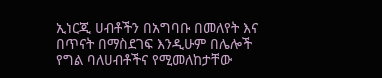ኢነርጂ ሀብቶችን በአግባቡ በመለየት እና በጥናት በማስደገፍ እንዲሁም በሌሎች የግል ባለሀብቶችና የሚመለከታቸው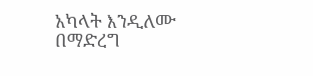አካላት እንዲለሙ በማድረግ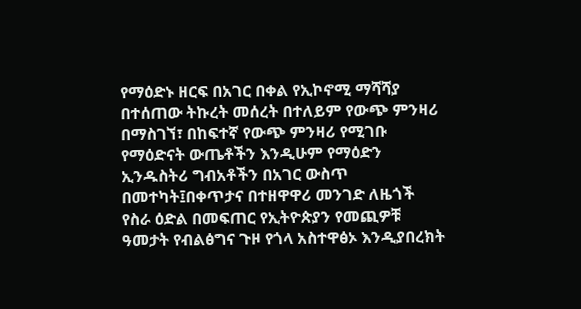የማዕድኑ ዘርፍ በአገር በቀል የኢኮኖሚ ማሻሻያ በተሰጠው ትኩረት መሰረት በተለይም የውጭ ምንዛሪ በማስገኘ፣ በከፍተኛ የውጭ ምንዛሪ የሚገቡ የማዕድናት ውጤቶችን እንዲሁም የማዕድን ኢንዱስትሪ ግብአቶችን በአገር ውስጥ በመተካት፤በቀጥታና በተዘዋዋሪ መንገድ ለዜጎች የስራ ዕድል በመፍጠር የኢትዮጵያን የመጪዎቹ ዓመታት የብልፅግና ጉዞ የጎላ አስተዋፅኦ እንዲያበረክት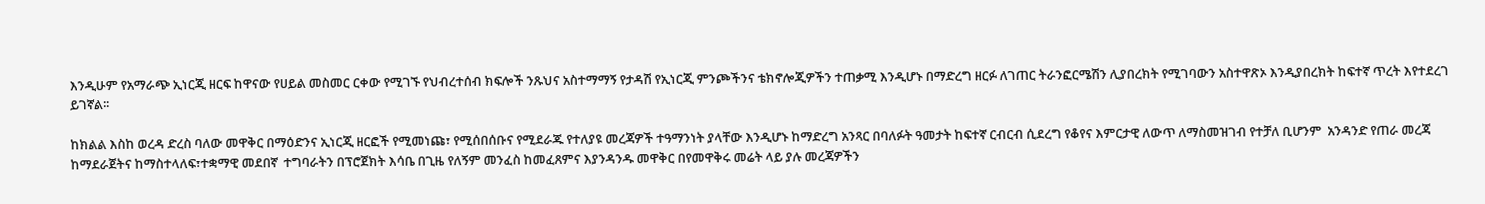እንዲሁም የአማራጭ ኢነርጂ ዘርፍ ከዋናው የሀይል መስመር ርቀው የሚገኙ የህብረተሰብ ክፍሎች ንጹህና አስተማማኝ የታዳሽ የኢነርጂ ምንጮችንና ቴክኖሎጂዎችን ተጠቃሚ እንዲሆኑ በማድረግ ዘርፉ ለገጠር ትራንፎርሜሽን ሊያበረክት የሚገባውን አስተዋጽኦ እንዲያበረክት ከፍተኛ ጥረት እየተደረገ ይገኛል፡፡

ከክልል እስከ ወረዳ ድረስ ባለው መዋቅር በማዕድንና ኢነርጂ ዘርፎች የሚመነጩ፣ የሚሰበሰቡና የሚደራጁ የተለያዩ መረጃዎች ተዓማንነት ያላቸው እንዲሆኑ ከማድረግ አንጻር በባለፉት ዓመታት ከፍተኛ ርብርብ ሲደረግ የቆየና እምርታዊ ለውጥ ለማስመዝገብ የተቻለ ቢሆንም  አንዳንድ የጠራ መረጃ ከማደራጀትና ከማስተላለፍ፣ተቋማዊ መደበኛ  ተግባራትን በፕሮጀክት እሳቤ በጊዜ የለኝም መንፈስ ከመፈጸምና እያንዳንዱ መዋቅር በየመዋቅሩ መሬት ላይ ያሉ መረጃዎችን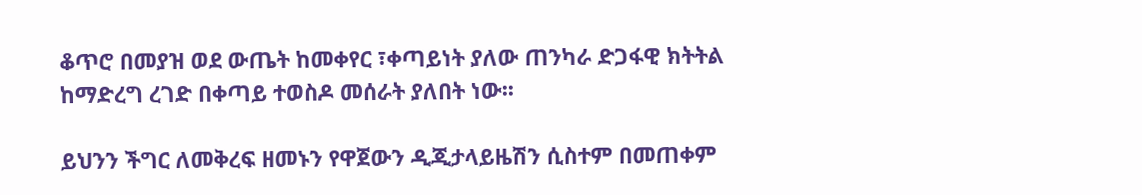ቆጥሮ በመያዝ ወደ ውጤት ከመቀየር ፣ቀጣይነት ያለው ጠንካራ ድጋፋዊ ክትትል ከማድረግ ረገድ በቀጣይ ተወስዶ መሰራት ያለበት ነው፡፡

ይህንን ችግር ለመቅረፍ ዘመኑን የዋጀውን ዲጂታላይዜሽን ሲስተም በመጠቀም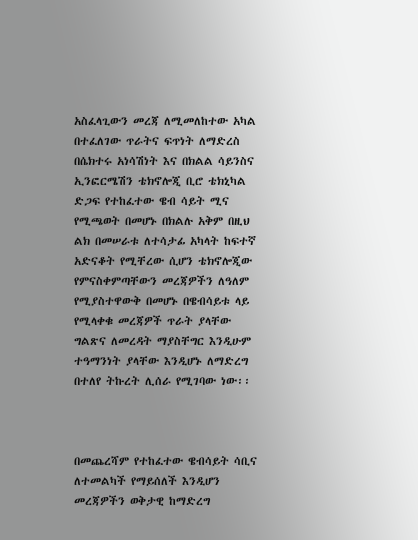አስፈላጊውን መረጃ ለሚመለከተው አካል በተፈለገው ጥራትና ፍጥነት ለማድረስ በሴክተሩ አነሳሽነት እና በክልል ሳይንስና ኢንፎርሜሽን ቴክኖሎጂ ቢሮ ቴክኒካል ድጋፍ የተከፈተው ዌብ ሳይት ሚና የሚጫወት በመሆኑ በክልሉ አቅም በዚህ ልክ በመሠራቱ ለተሳታፊ አካላት ከፍተኛ አድናቆት የሚቸረው ሲሆን ቴክኖሎጂው የምናስቀምጣቸውን መረጃዎችን ለዓለም የሚያስተዋውቅ በመሆኑ በዌብሳይቱ ላይ የሚላቀቁ መረጃዎች ጥራት ያላቸው ግልጽና ለመረዳት ማያስቸግር እንዲሁም ተዓማንነት ያላቸው እንዲሆኑ ለማድረግ በተለየ ትኩረት ሊሰራ የሚገባው ነው፡፡



በመጨረሻም የተከፈተው ዌብሳይት ሳቢና ለተመልካች የማይሰለች እንዲሆን መረጃዎችን ወቅታዊ ከማድረግ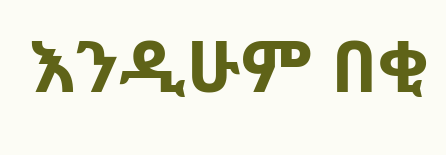እንዲሁም በቂ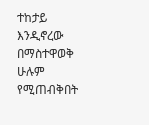ተከታይ እንዲኖረው በማስተዋወቅ ሁሉም የሚጠብቅበት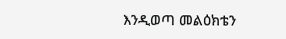እንዲወጣ መልዕክቴን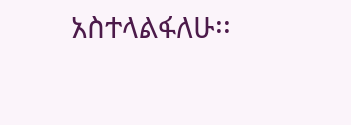አስተላልፋለሁ፡፡